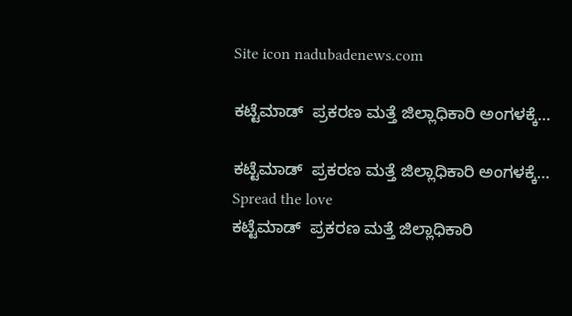Site icon nadubadenews.com

ಕಟ್ಟೆಮಾಡ್ ‌ ಪ್ರಕರಣ ಮತ್ತೆ ಜಿಲ್ಲಾಧಿಕಾರಿ ಅಂಗಳಕ್ಕೆ…

ಕಟ್ಟೆಮಾಡ್ ‌ ಪ್ರಕರಣ ಮತ್ತೆ ಜಿಲ್ಲಾಧಿಕಾರಿ ಅಂಗಳಕ್ಕೆ…
Spread the love
ಕಟ್ಟೆಮಾಡ್ ‌ ಪ್ರಕರಣ ಮತ್ತೆ ಜಿಲ್ಲಾಧಿಕಾರಿ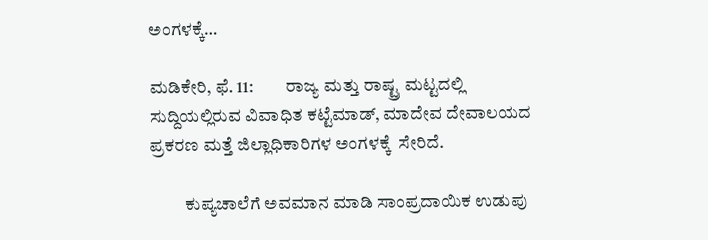ಅಂಗಳಕ್ಕೆ…

ಮಡಿಕೇರಿ, ಫೆ. 11:         ರಾಜ್ಯ ಮತ್ತು ರಾಷ್ಟ್ರ ಮಟ್ಟದಲ್ಲಿ ಸುದ್ದಿಯಲ್ಲಿರುವ ವಿವಾಧಿತ ಕಟ್ಟೆಮಾಡ್‌, ಮಾದೇವ ದೇವಾಲಯದ ಪ್ರಕರಣ ಮತ್ತೆ ಜಿಲ್ಲಾಧಿಕಾರಿಗಳ ಅಂಗಳಕ್ಕೆ  ಸೇರಿದೆ.

          ಕುಪ್ಯಚಾಲೆಗೆ ಅವಮಾನ ಮಾಡಿ ಸಾಂಪ್ರದಾಯಿಕ ಉಡುಪು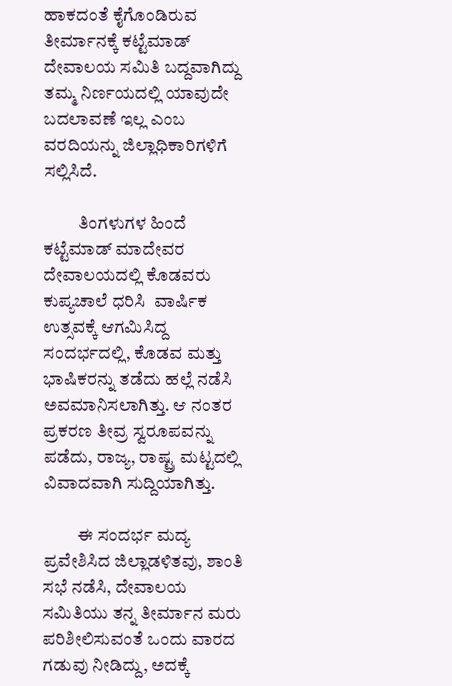ಹಾಕದಂತೆ ಕೈಗೊಂಡಿರುವ ತೀರ್ಮಾನಕ್ಕೆ ಕಟ್ಟೆಮಾಡ್ ದೇವಾಲಯ ಸಮಿತಿ ಬದ್ದವಾಗಿದ್ದು ತಮ್ಮ ನಿರ್ಣಯದಲ್ಲಿ ಯಾವುದೇ ಬದಲಾವಣೆ ಇಲ್ಲ ಎಂಬ ವರದಿಯನ್ನು ಜಿಲ್ಲಾಧಿಕಾರಿಗಳಿಗೆ ಸಲ್ಲಿಸಿದೆ.

          ತಿಂಗಳುಗಳ ಹಿಂದೆ ಕಟ್ಟೆಮಾಡ್ ಮಾದೇವರ ದೇವಾಲಯದಲ್ಲಿ ಕೊಡವರು ಕುಪ್ಯಚಾಲೆ ಧರಿಸಿ  ವಾರ್ಷಿಕ ಉತ್ಸವಕ್ಕೆ ಆಗಮಿಸಿದ್ದ ಸಂದರ್ಭದಲ್ಲಿ, ಕೊಡವ ಮತ್ತು ಭಾಷಿಕರನ್ನು ತಡೆದು ಹಲ್ಲೆ ನಡೆಸಿ ಅವಮಾನಿಸಲಾಗಿತ್ತು. ಆ ನಂತರ ಪ್ರಕರಣ ತೀವ್ರ ಸ್ವರೂಪವನ್ನು ಪಡೆದು, ರಾಜ್ಯ, ರಾಷ್ಟ್ರ ಮಟ್ಟದಲ್ಲಿ ವಿವಾದವಾಗಿ ಸುದ್ದಿಯಾಗಿತ್ತು.

          ಈ ಸಂದರ್ಭ ಮದ್ಯ ಪ್ರವೇಶಿಸಿದ ಜಿಲ್ಲಾಡಳಿತವು, ಶಾಂತಿ ಸಭೆ ನಡೆಸಿ, ದೇವಾಲಯ ಸಮಿತಿಯು ತನ್ನ ತೀರ್ಮಾನ ಮರು ಪರಿಶೀಲಿಸುವಂತೆ ಒಂದು ವಾರದ ಗಡುವು ನೀಡಿದ್ದು, ಅದಕ್ಕೆ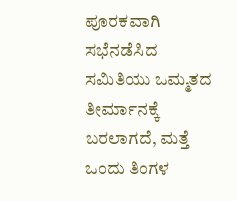ಪೂರಕವಾಗಿ ಸಭೆನಡೆಸಿದ ಸಮಿತಿಯು ಒಮ್ಮತದ ತೀರ್ಮಾನಕ್ಕೆ ಬರಲಾಗದೆ, ಮತ್ತೆ ಒಂದು ತಿಂಗಳ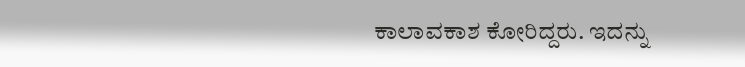ಕಾಲಾವಕಾಶ ಕೋರಿದ್ದರು. ಇದನ್ನು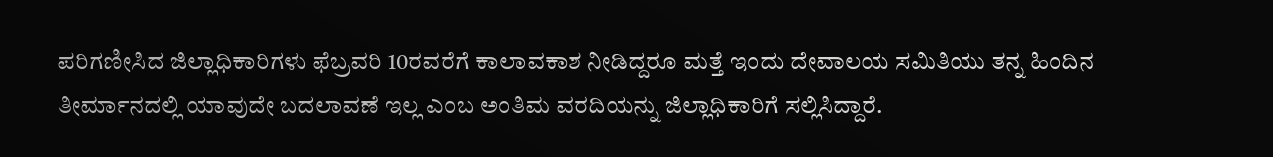ಪರಿಗಣೀಸಿದ ಜಿಲ್ಲಾಧಿಕಾರಿಗಳು ಫೆಬ್ರವರಿ 10ರವರೆಗೆ ಕಾಲಾವಕಾಶ ನೀಡಿದ್ದರೂ ಮತ್ತೆ ಇಂದು ದೇವಾಲಯ ಸಮಿತಿಯು ತನ್ನ ಹಿಂದಿನ ತೀರ್ಮಾನದಲ್ಲಿ ಯಾವುದೇ ಬದಲಾವಣೆ ಇಲ್ಲ ಎಂಬ ಅಂತಿಮ ವರದಿಯನ್ನು ಜಿಲ್ಲಾಧಿಕಾರಿಗೆ ಸಲ್ಲಿಸಿದ್ದಾರೆ.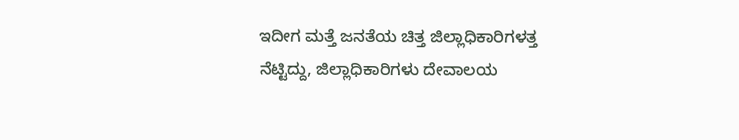ಇದೀಗ ಮತ್ತೆ ಜನತೆಯ ಚಿತ್ತ ಜಿಲ್ಲಾಧಿಕಾರಿಗಳತ್ತ ನೆಟ್ಟಿದ್ದು, ಜಿಲ್ಲಾಧಿಕಾರಿಗಳು ದೇವಾಲಯ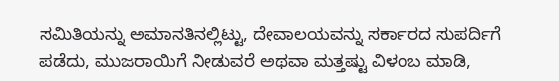ಸಮಿತಿಯನ್ನು ಅಮಾನತಿನಲ್ಲಿಟ್ಟು, ದೇವಾಲಯವನ್ನು ಸರ್ಕಾರದ ಸುಪರ್ದಿಗೆ ಪಡೆದು, ಮುಜರಾಯಿಗೆ ನೀಡುವರೆ ಅಥವಾ ಮತ್ತಷ್ಟು ವಿಳಂಬ ಮಾಡಿ,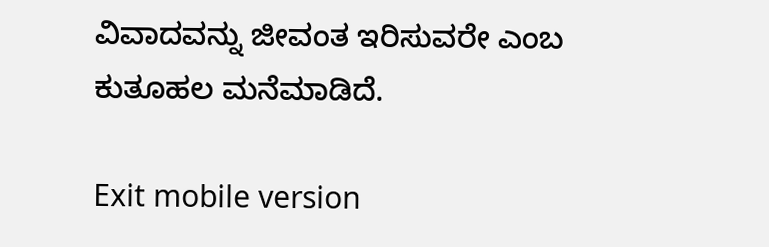ವಿವಾದವನ್ನು ಜೀವಂತ ಇರಿಸುವರೇ ಎಂಬ ಕುತೂಹಲ ಮನೆಮಾಡಿದೆ.

Exit mobile version